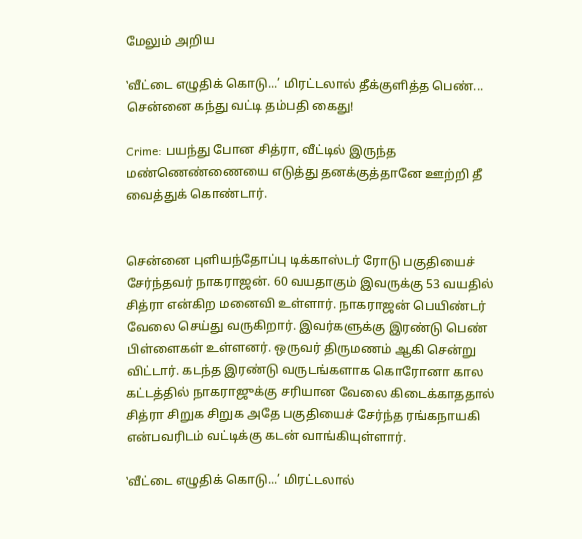மேலும் அறிய

‛வீட்டை எழுதிக் கொடு...’ மிரட்டலால் தீக்குளித்த பெண்... சென்னை கந்து வட்டி தம்பதி கைது!

Crime: பயந்து போன சித்ரா, வீட்டில் இருந்த மண்ணெண்ணையை எடுத்து தனக்குத்தானே ஊற்றி தீ வைத்துக் கொண்டார்.


சென்னை புளியந்தோப்பு டிக்காஸ்டர் ரோடு பகுதியைச் சேர்ந்தவர் நாகராஜன். 60 வயதாகும் இவருக்கு 53 வயதில் சித்ரா என்கிற மனைவி உள்ளார். நாகராஜன் பெயிண்டர் வேலை செய்து வருகிறார். இவர்களுக்கு இரண்டு பெண் பிள்ளைகள் உள்ளனர். ஒருவர் திருமணம் ஆகி சென்று விட்டார். கடந்த இரண்டு வருடங்களாக கொரோனா கால கட்டத்தில் நாகராஜுக்கு சரியான வேலை கிடைக்காததால் சித்ரா சிறுக சிறுக அதே பகுதியைச் சேர்ந்த ரங்கநாயகி என்பவரிடம் வட்டிக்கு கடன் வாங்கியுள்ளார்.

‛வீட்டை எழுதிக் கொடு...’ மிரட்டலால்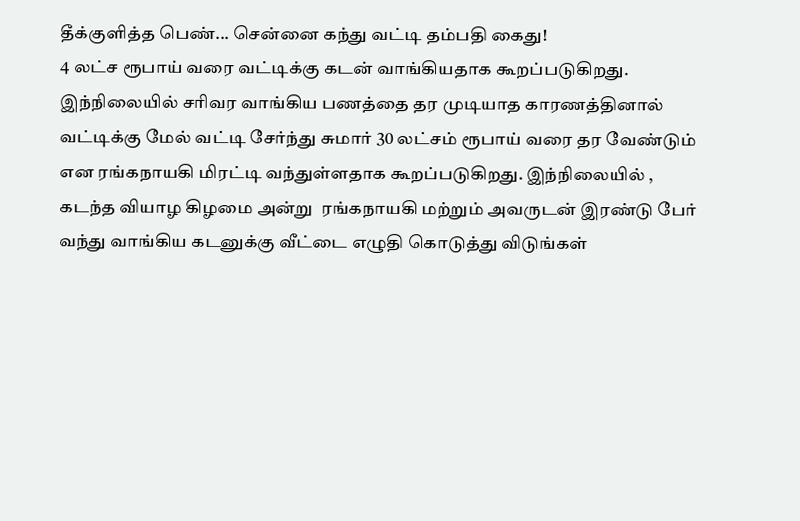தீக்குளித்த பெண்... சென்னை கந்து வட்டி தம்பதி கைது!
4 லட்ச ரூபாய் வரை வட்டிக்கு கடன் வாங்கியதாக கூறப்படுகிறது. இந்நிலையில் சரிவர வாங்கிய பணத்தை தர முடியாத காரணத்தினால் வட்டிக்கு மேல் வட்டி சேர்ந்து சுமார் 30 லட்சம் ரூபாய் வரை தர வேண்டும் என ரங்கநாயகி மிரட்டி வந்துள்ளதாக கூறப்படுகிறது. இந்நிலையில் , கடந்த வியாழ கிழமை அன்று  ரங்கநாயகி மற்றும் அவருடன் இரண்டு பேர் வந்து வாங்கிய கடனுக்கு வீட்டை எழுதி கொடுத்து விடுங்கள்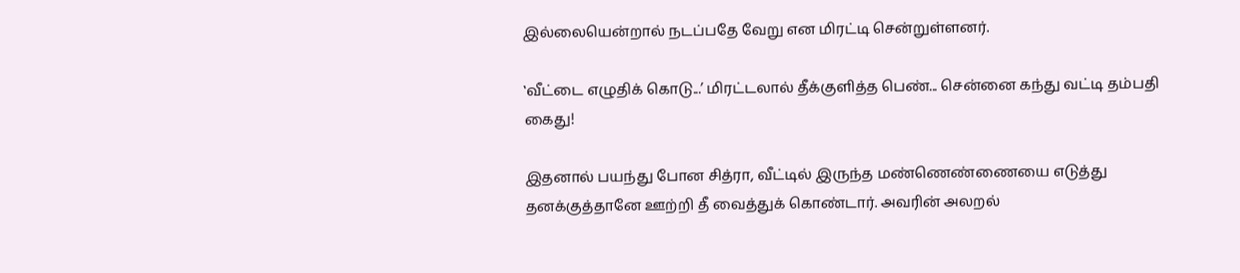இல்லையென்றால் நடப்பதே வேறு என மிரட்டி சென்றுள்ளனர்.

‛வீட்டை எழுதிக் கொடு...’ மிரட்டலால் தீக்குளித்த பெண்... சென்னை கந்து வட்டி தம்பதி கைது!

இதனால் பயந்து போன சித்ரா, வீட்டில் இருந்த மண்ணெண்ணையை எடுத்து தனக்குத்தானே ஊற்றி தீ வைத்துக் கொண்டார். அவரின் அலறல்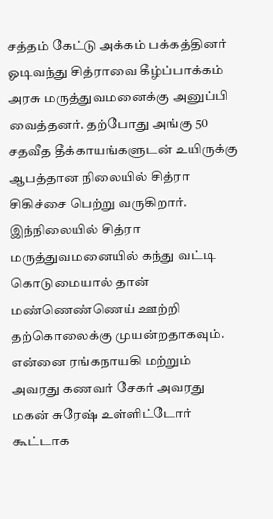சத்தம் கேட்டு அக்கம் பக்கத்தினர் ஓடிவந்து சித்ராவை கீழ்ப்பாக்கம் அரசு மருத்துவமனைக்கு அனுப்பி வைத்தனர். தற்போது அங்கு 50 சதவீத தீக்காயங்களுடன் உயிருக்கு ஆபத்தான நிலையில் சித்ரா சிகிச்சை பெற்று வருகிறார். இந்நிலையில் சித்ரா மருத்துவமனையில் கந்து வட்டி கொடுமையால் தான்  மண்ணெண்ணெய் ஊற்றி தற்கொலைக்கு முயன்றதாகவும். என்னை ரங்கநாயகி மற்றும் அவரது கணவர் சேகர் அவரது மகன் சுரேஷ் உள்ளிட்டோர் கூட்டாக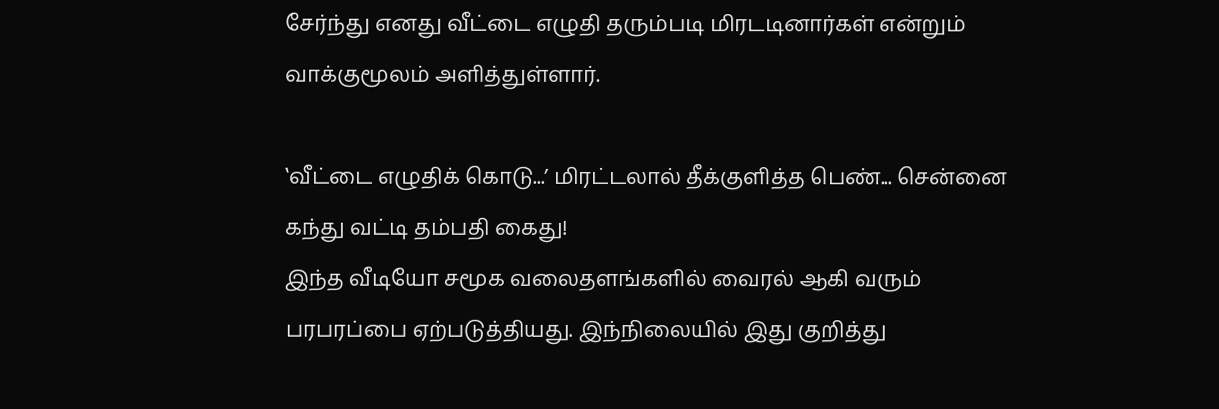சேர்ந்து எனது வீட்டை எழுதி தரும்படி மிரடடினார்கள் என்றும் வாக்குமூலம் அளித்துள்ளார்.

‛வீட்டை எழுதிக் கொடு...’ மிரட்டலால் தீக்குளித்த பெண்... சென்னை கந்து வட்டி தம்பதி கைது!
இந்த வீடியோ சமூக வலைதளங்களில் வைரல் ஆகி வரும் பரபரப்பை ஏற்படுத்தியது. இந்நிலையில் இது குறித்து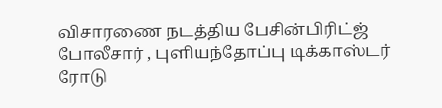விசாரணை நடத்திய பேசின்பிரிட்ஜ் போலீசார் , புளியந்தோப்பு டிக்காஸ்டர் ரோடு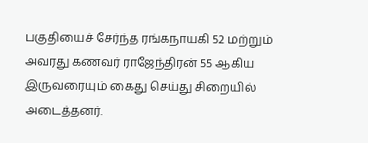பகுதியைச் சேர்ந்த ரங்கநாயகி 52 மற்றும் அவரது கணவர் ராஜேந்திரன் 55 ஆகிய இருவரையும் கைது செய்து சிறையில் அடைத்தனர்.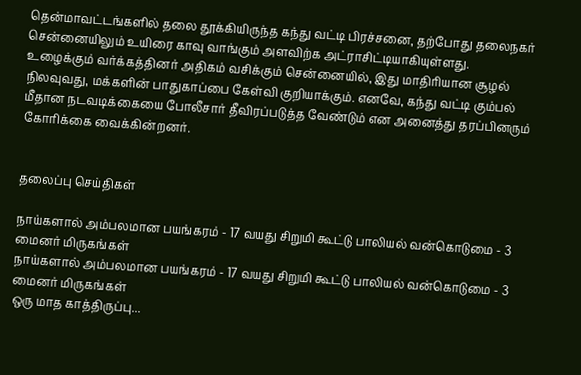தென்மாவட்டங்களில் தலை தூக்கியிருந்த கந்து வட்டி பிரச்சனை, தற்போது தலைநகர் சென்னையிலும் உயிரை காவு வாங்கும் அளவிற்க அட்ராசிட்டியாகியுள்ளது. உழைக்கும் வர்க்கத்தினர் அதிகம் வசிக்கும் சென்னையில், இது மாதிரியான சூழல் நிலவுவது, மக்களின் பாதுகாப்பை கேள்வி குறியாக்கும். எனவே, கந்து வட்டி கும்பல் மீதான நடவடிக்கையை போலீசார் தீவிரப்படுத்த வேண்டும் என அனைத்து தரப்பினரும் கோரிக்கை வைக்கின்றனர்.


தலைப்பு செய்திகள்

நாய்களால் அம்பலமான பயங்கரம் - 17 வயது சிறுமி கூட்டு பாலியல் வன்கொடுமை - 3 மைனர் மிருகங்கள்
நாய்களால் அம்பலமான பயங்கரம் - 17 வயது சிறுமி கூட்டு பாலியல் வன்கொடுமை - 3 மைனர் மிருகங்கள்
ஒரு மாத காத்திருப்பு...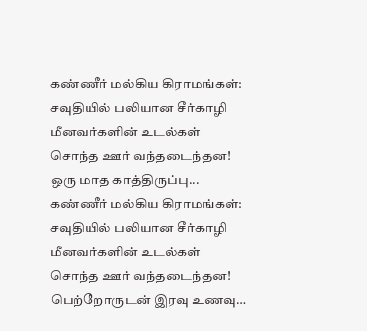கண்ணீர் மல்கிய கிராமங்கள்: சவுதியில் பலியான சீர்காழி மீனவர்களின் உடல்கள் சொந்த ஊர் வந்தடைந்தன!
ஒரு மாத காத்திருப்பு... கண்ணீர் மல்கிய கிராமங்கள்: சவுதியில் பலியான சீர்காழி மீனவர்களின் உடல்கள் சொந்த ஊர் வந்தடைந்தன!
பெற்றோருடன் இரவு உணவு…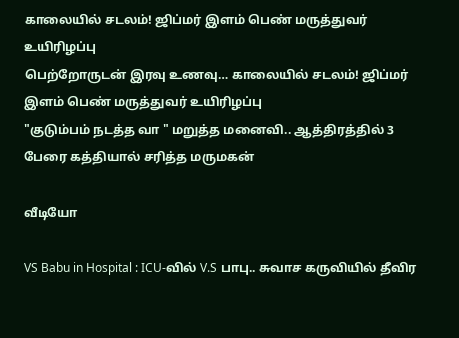காலையில் சடலம்! ஜிப்மர் இளம் பெண் மருத்துவர் உயிரிழப்பு
பெற்றோருடன் இரவு உணவு… காலையில் சடலம்! ஜிப்மர் இளம் பெண் மருத்துவர் உயிரிழப்பு
"குடும்பம் நடத்த வா " மறுத்த மனைவி.. ஆத்திரத்தில் 3 பேரை கத்தியால் சரித்த மருமகன்

வீடியோ

VS Babu in Hospital : ICU-வில் V.S பாபு.. சுவாச கருவியில் தீவிர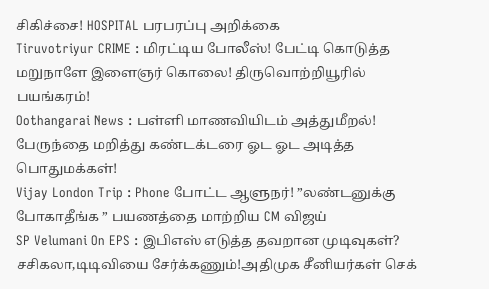சிகிச்சை! HOSPITAL பரபரப்பு அறிக்கை
Tiruvotriyur CRIME : மிரட்டிய போலீஸ்! பேட்டி கொடுத்த மறுநாளே இளைஞர் கொலை! திருவொற்றியூரில் பயங்கரம்!
Oothangarai News : பள்ளி மாணவியிடம் அத்துமீறல்! பேருந்தை மறித்து கண்டக்டரை ஓட ஓட அடித்த பொதுமக்கள்!
Vijay London Trip : Phone போட்ட ஆளுநர்! ”லண்டனுக்கு போகாதீங்க ” பயணத்தை மாற்றிய CM விஜய்
SP Velumani On EPS : இபிஎஸ் எடுத்த தவறான முடிவுகள்? சசிகலா,டிடிவியை சேர்க்கணும்!அதிமுக சீனியர்கள் செக்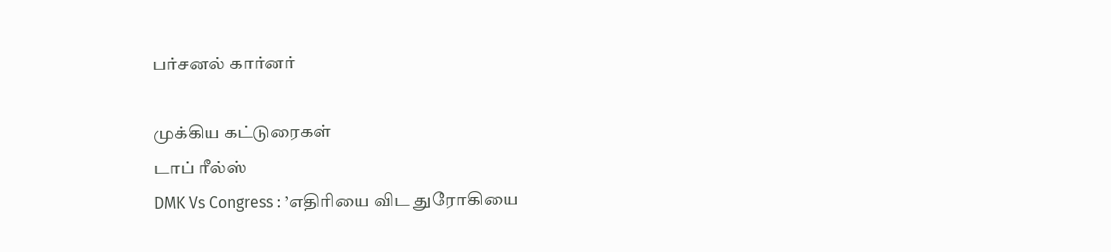பர்சனல் கார்னர்

முக்கிய கட்டுரைகள்
டாப் ரீல்ஸ்
DMK Vs Congress : ’எதிரியை விட துரோகியை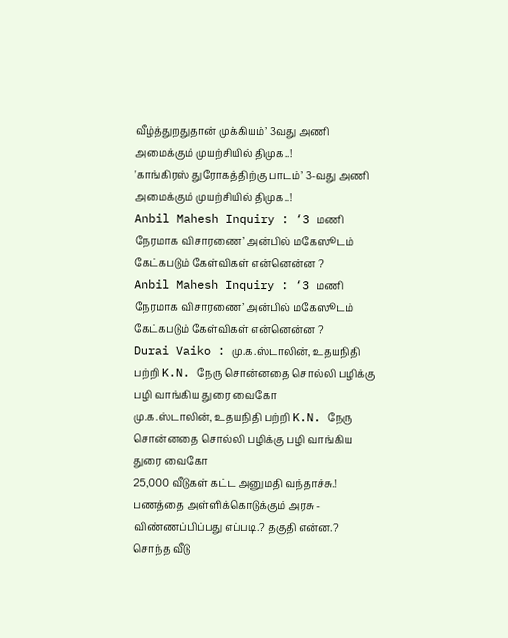வீழ்த்துறதுதான் முக்கியம்’ 3வது அணி அமைக்கும் முயற்சியில் திமுக..!
'காங்கிரஸ் துரோகத்திற்கு பாடம்’ 3-வது அணி அமைக்கும் முயற்சியில் திமுக..!
Anbil Mahesh Inquiry : ‘3 மணி நேரமாக விசாரணை’ அன்பில் மகேஸூடம் கேட்கபடும் கேள்விகள் என்னென்ன ?
Anbil Mahesh Inquiry : ‘3 மணி நேரமாக விசாரணை’ அன்பில் மகேஸூடம் கேட்கபடும் கேள்விகள் என்னென்ன ?
Durai Vaiko : மு.க.ஸ்டாலின், உதயநிதி பற்றி K.N. நேரு சொன்னதை சொல்லி பழிக்கு பழி வாங்கிய துரை வைகோ
மு.க.ஸ்டாலின், உதயநிதி பற்றி K.N. நேரு சொன்னதை சொல்லி பழிக்கு பழி வாங்கிய துரை வைகோ
25,000 வீடுகள் கட்ட அனுமதி வந்தாச்சு.! பணத்தை அள்ளிக்கொடுக்கும் அரசு - விண்ணப்பிப்பது எப்படி.? தகுதி என்ன.?
சொந்த வீடு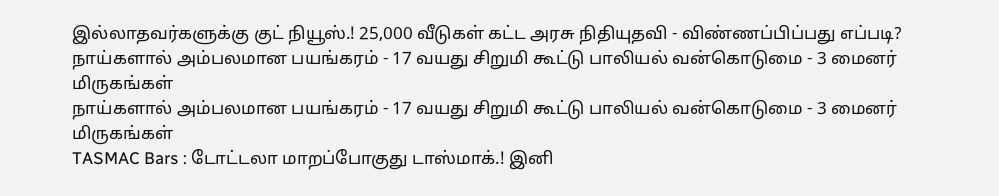இல்லாதவர்களுக்கு குட் நியூஸ்.! 25,000 வீடுகள் கட்ட அரசு நிதியுதவி - விண்ணப்பிப்பது எப்படி?
நாய்களால் அம்பலமான பயங்கரம் - 17 வயது சிறுமி கூட்டு பாலியல் வன்கொடுமை - 3 மைனர் மிருகங்கள்
நாய்களால் அம்பலமான பயங்கரம் - 17 வயது சிறுமி கூட்டு பாலியல் வன்கொடுமை - 3 மைனர் மிருகங்கள்
TASMAC Bars : டோட்டலா மாறப்போகுது டாஸ்மாக்.! இனி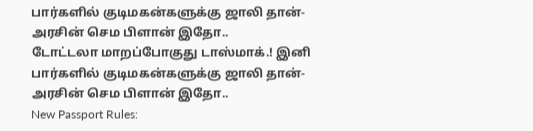பார்களில் குடிமகன்களுக்கு ஜாலி தான்- அரசின் செம பிளான் இதோ..
டோட்டலா மாறப்போகுது டாஸ்மாக்.! இனி பார்களில் குடிமகன்களுக்கு ஜாலி தான்- அரசின் செம பிளான் இதோ..
New Passport Rules: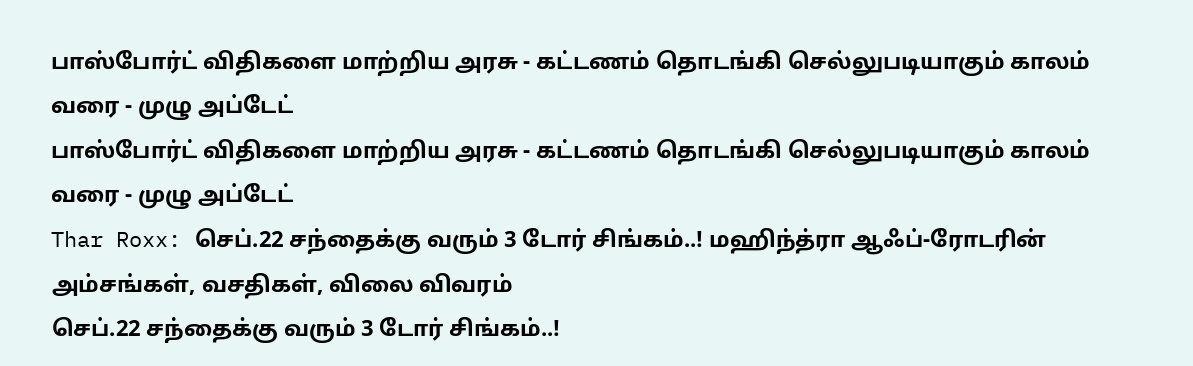பாஸ்போர்ட் விதிகளை மாற்றிய அரசு - கட்டணம் தொடங்கி செல்லுபடியாகும் காலம் வரை - முழு அப்டேட்
பாஸ்போர்ட் விதிகளை மாற்றிய அரசு - கட்டணம் தொடங்கி செல்லுபடியாகும் காலம் வரை - முழு அப்டேட்
Thar Roxx: செப்.22 சந்தைக்கு வரும் 3 டோர் சிங்கம்..! மஹிந்த்ரா ஆஃப்-ரோடரின் அம்சங்கள், வசதிகள், விலை விவரம்
செப்.22 சந்தைக்கு வரும் 3 டோர் சிங்கம்..!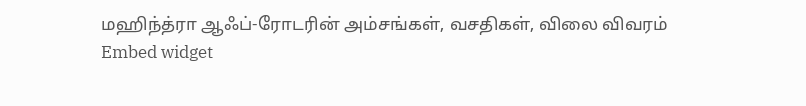மஹிந்த்ரா ஆஃப்-ரோடரின் அம்சங்கள், வசதிகள், விலை விவரம்
Embed widget